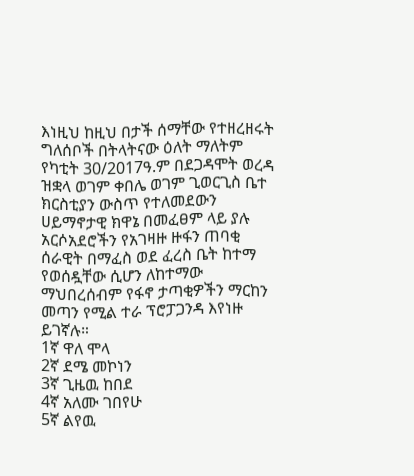እነዚህ ከዚህ በታች ሰማቸው የተዘረዘሩት ግለሰቦች በትላትናው ዕለት ማለትም የካቲት 30/2017ዓ.ም በደጋዳሞት ወረዳ ዝቋላ ወገም ቀበሌ ወገም ጊወርጊስ ቤተ ክርስቲያን ውስጥ የተለመደውን ሀይማኖታዊ ክዋኔ በመፈፀም ላይ ያሉ አርሶአደሮችን የአገዛዙ ዙፋን ጠባቂ ሰራዊት በማፈስ ወደ ፈረስ ቤት ከተማ የወሰዷቸው ሲሆን ለከተማው ማህበረሰብም የፋኖ ታጣቂዎችን ማርከን መጣን የሚል ተራ ፕሮፓጋንዳ እየነዙ ይገኛሉ።
1ኛ ዋለ ሞላ
2ኛ ደሜ መኮነን
3ኛ ጊዜዉ ከበደ
4ኛ አለሙ ገበየሁ
5ኛ ልየዉ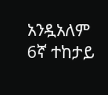አንዷአለም
6ኛ ተከታይ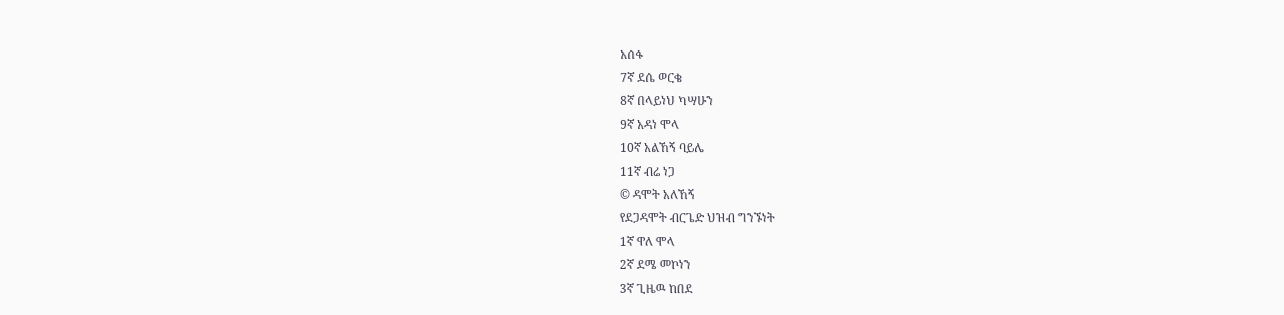አሰፋ
7ኛ ደሴ ወርቄ
8ኛ በላይነህ ካሣሁን
9ኛ አዳነ ሞላ
10ኛ አልኸኝ ባይሌ
11ኛ ብሬ ነጋ
© ዳሞት አለኸኝ
የደጋዳሞት ብርጌድ ህዝብ ግንኙነት
1ኛ ዋለ ሞላ
2ኛ ደሜ መኮነን
3ኛ ጊዜዉ ከበደ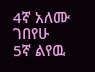4ኛ አለሙ ገበየሁ
5ኛ ልየዉ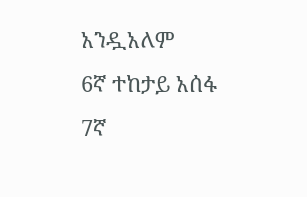አንዷአለም
6ኛ ተከታይ አሰፋ
7ኛ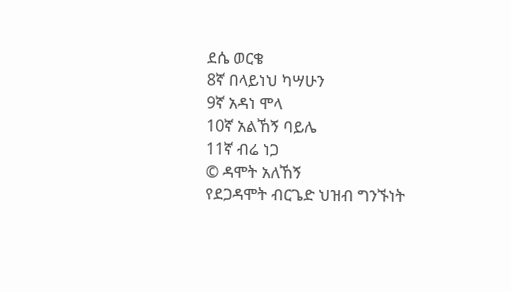ደሴ ወርቄ
8ኛ በላይነህ ካሣሁን
9ኛ አዳነ ሞላ
10ኛ አልኸኝ ባይሌ
11ኛ ብሬ ነጋ
© ዳሞት አለኸኝ
የደጋዳሞት ብርጌድ ህዝብ ግንኙነት